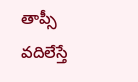తాప్సీ వదిలేస్తే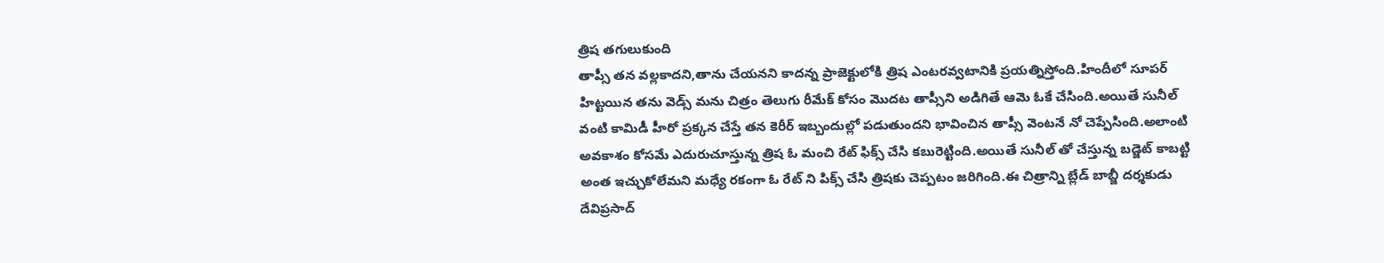త్రిష తగులుకుంది
తాప్సీ తన వల్లకాదని,తాను చేయనని కాదన్న ప్రాజెక్టులోకి త్రిష ఎంటరవ్వటానికి ప్రయత్నిస్తోంది.హిందీలో సూపర్ హిట్టయిన తను వెడ్స్ మను చిత్రం తెలుగు రీమేక్ కోసం మొదట తాప్సీని అడిగితే ఆమె ఓకే చేసింది.అయితే సునీల్ వంటి కామిడీ హీరో ప్రక్కన చేస్తే తన కెరీర్ ఇబ్బందుల్లో పడుతుందని భావించిన తాప్సీ వెంటనే నో చెప్పేసింది.అలాంటి అవకాశం కోసమే ఎదురుచూస్తున్న త్రిష ఓ మంచి రేట్ ఫిక్స్ చేసి కబురెట్టింది.అయితే సునీల్ తో చేస్తున్న బడ్జెట్ కాబట్టి అంత ఇచ్చుకోలేమని మధ్యే రకంగా ఓ రేట్ ని పిక్స్ చేసి త్రిషకు చెప్పటం జరిగింది.ఈ చిత్రాన్ని బ్లేడ్ బాబ్జీ దర్శకుడు దేవిప్రసాద్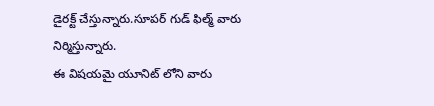డైరక్ట్ చేస్తున్నారు.సూపర్ గుడ్ ఫిల్మ్ వారు నిర్మిస్తున్నారు.
ఈ విషయమై యూనిట్ లోని వారు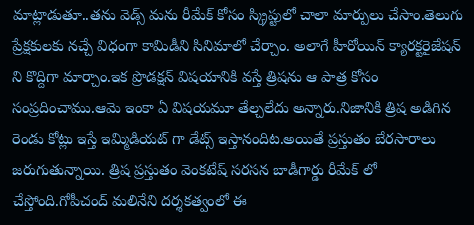మాట్లాడుతూ..తను వెడ్స్ మను రీమేక్ కోసం స్క్రిప్టులో చాలా మార్పులు చేసాం.తెలుగు ప్రేక్షకులకు నచ్చే విధంగా కామిడీని సినిమాలో చేర్చాం. అలాగే హీరోయిన్ క్యారక్టరైజేషన్ ని కొద్దిగా మార్చాం.ఇక ప్రొడక్షన్ విషయానికి వస్తే త్రిషను ఆ పాత్ర కోసం సంప్రదించాము.ఆమె ఇంకా ఏ విషయమూ తేల్చలేదు అన్నారు.నిజానికి త్రిష అడిగిన రెండు కోట్లు ఇస్తే ఇమ్మిడియట్ గా డేట్స్ ఇస్తానందిట.అయితే ప్రస్తుతం బేరసారాలు జరుగుతున్నాయి. త్రిష ప్రస్తుతం వెంకటేష్ సరసన బాడీగార్డు రీమేక్ లో చేస్తోంది.గోపీచంద్ మలినేని దర్శకత్వంలో ఈ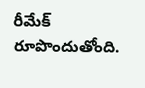రీమేక్ రూపొందుతోంది.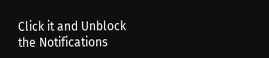Click it and Unblock the Notifications